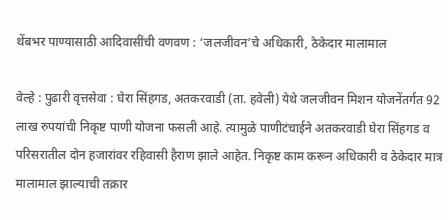थेंबभर पाण्यासाठी आदिवासींची वणवण : ‘जलजीवन’चे अधिकारी, ठेकेदार मालामाल

वेल्हे : पुढारी वृत्तसेवा : घेरा सिंहगड, अतकरवाडी (ता. हवेली) येथे जलजीवन मिशन योजनेंतर्गत 92 लाख रुपयांची निकृष्ट पाणी योजना फसली आहे. त्यामुळे पाणीटंचाईने अतकरवाडी घेरा सिंहगड व परिसरातील दोन हजारांवर रहिवासी हैराण झाले आहेत. निकृष्ट काम करून अधिकारी व ठेकेदार मात्र मालामाल झाल्याची तक्रार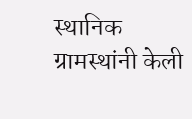स्थानिक ग्रामस्थांनी केली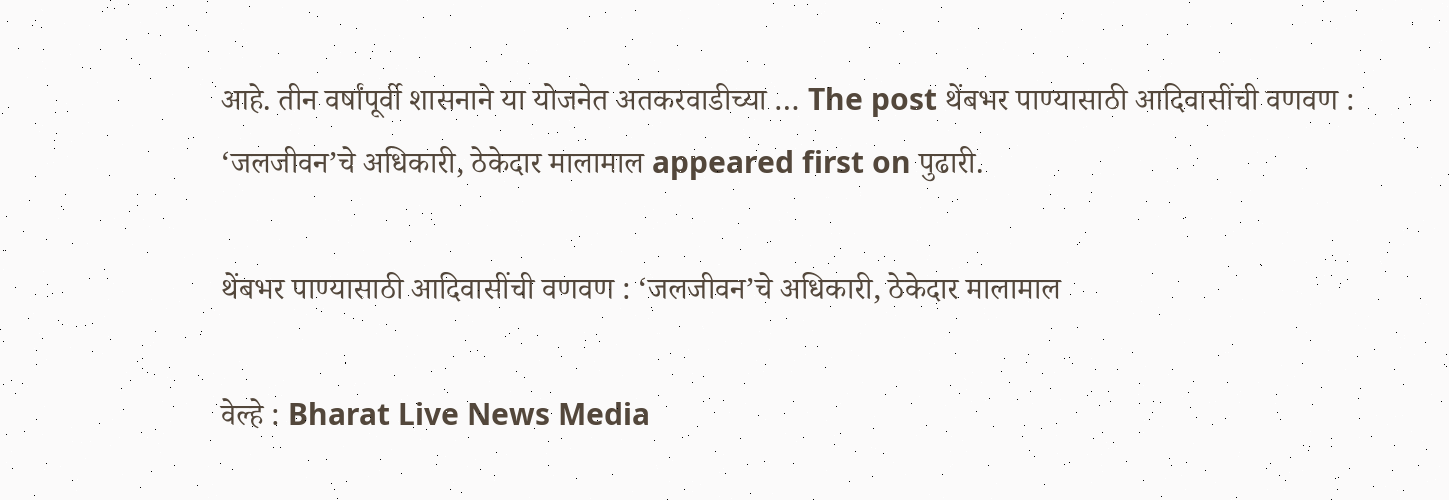आहे. तीन वर्षांपूर्वी शासनाने या योजनेत अतकरवाडीच्या … The post थेंबभर पाण्यासाठी आदिवासींची वणवण : ‘जलजीवन’चे अधिकारी, ठेकेदार मालामाल appeared first on पुढारी.

थेंबभर पाण्यासाठी आदिवासींची वणवण : ‘जलजीवन’चे अधिकारी, ठेकेदार मालामाल

वेल्हे : Bharat Live News Media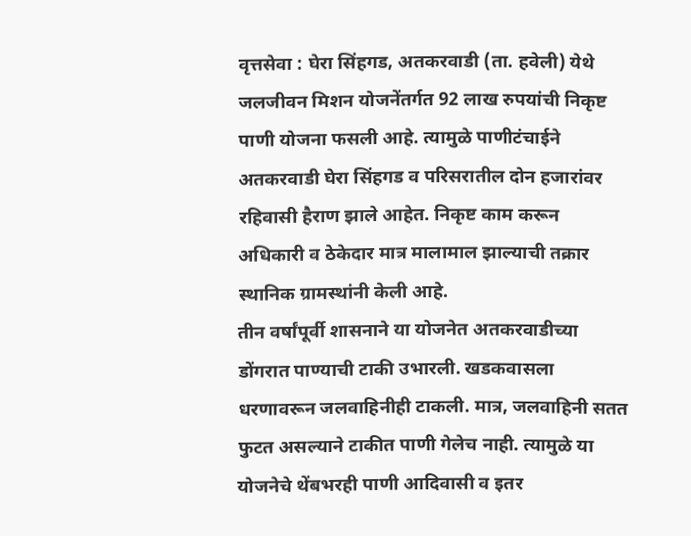वृत्तसेवा : घेरा सिंहगड, अतकरवाडी (ता. हवेली) येथे जलजीवन मिशन योजनेंतर्गत 92 लाख रुपयांची निकृष्ट पाणी योजना फसली आहे. त्यामुळे पाणीटंचाईने अतकरवाडी घेरा सिंहगड व परिसरातील दोन हजारांवर रहिवासी हैराण झाले आहेत. निकृष्ट काम करून अधिकारी व ठेकेदार मात्र मालामाल झाल्याची तक्रार स्थानिक ग्रामस्थांनी केली आहे.
तीन वर्षांपूर्वी शासनाने या योजनेत अतकरवाडीच्या डोंगरात पाण्याची टाकी उभारली. खडकवासला धरणावरून जलवाहिनीही टाकली. मात्र, जलवाहिनी सतत फुटत असल्याने टाकीत पाणी गेलेच नाही. त्यामुळे या योजनेचे थेंबभरही पाणी आदिवासी व इतर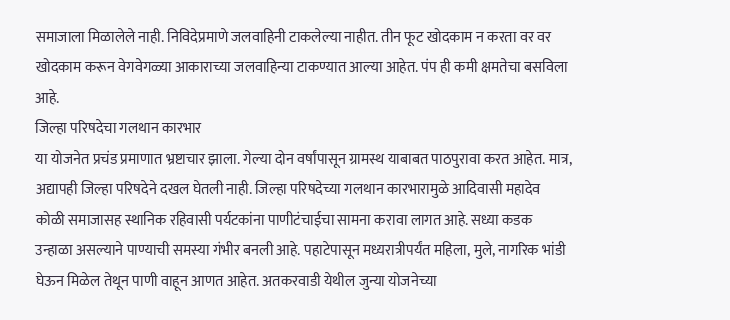समाजाला मिळालेले नाही. निविदेप्रमाणे जलवाहिनी टाकलेल्या नाहीत. तीन फूट खोदकाम न करता वर वर खोदकाम करून वेगवेगळ्या आकाराच्या जलवाहिन्या टाकण्यात आल्या आहेत. पंप ही कमी क्षमतेचा बसविला आहे.
जिल्हा परिषदेचा गलथान कारभार
या योजनेत प्रचंड प्रमाणात भ्रष्टाचार झाला. गेल्या दोन वर्षांपासून ग्रामस्थ याबाबत पाठपुरावा करत आहेत. मात्र, अद्यापही जिल्हा परिषदेने दखल घेतली नाही. जिल्हा परिषदेच्या गलथान कारभारामुळे आदिवासी महादेव कोळी समाजासह स्थानिक रहिवासी पर्यटकांना पाणीटंचाईचा सामना करावा लागत आहे. सध्या कडक उन्हाळा असल्याने पाण्याची समस्या गंभीर बनली आहे. पहाटेपासून मध्यरात्रीपर्यंत महिला, मुले, नागरिक भांडी घेऊन मिळेल तेथून पाणी वाहून आणत आहेत. अतकरवाडी येथील जुन्या योजनेच्या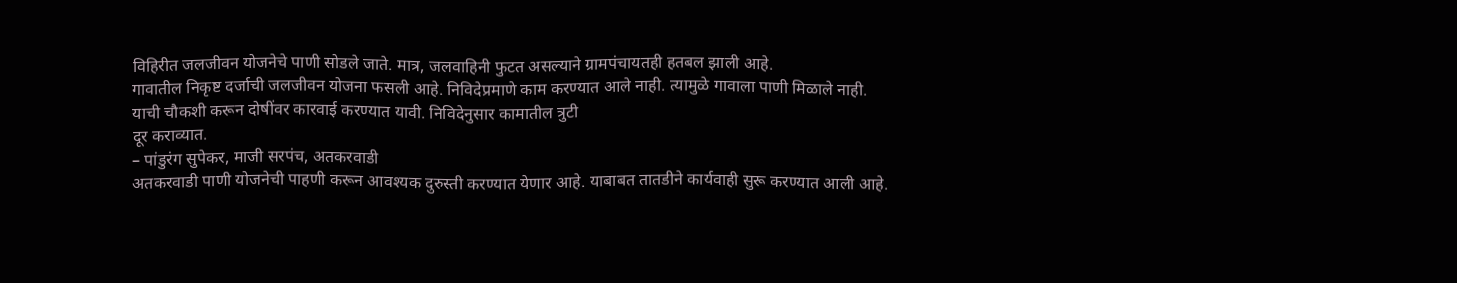विहिरीत जलजीवन योजनेचे पाणी सोडले जाते. मात्र, जलवाहिनी फुटत असल्याने ग्रामपंचायतही हतबल झाली आहे.
गावातील निकृष्ट दर्जाची जलजीवन योजना फसली आहे. निविदेप्रमाणे काम करण्यात आले नाही. त्यामुळे गावाला पाणी मिळाले नाही. याची चौकशी करून दोषींवर कारवाई करण्यात यावी. निविदेनुसार कामातील त्रुटी
दूर कराव्यात.
– पांडुरंग सुपेकर, माजी सरपंच, अतकरवाडी
अतकरवाडी पाणी योजनेची पाहणी करून आवश्यक दुरुस्ती करण्यात येणार आहे. याबाबत तातडीने कार्यवाही सुरू करण्यात आली आहे.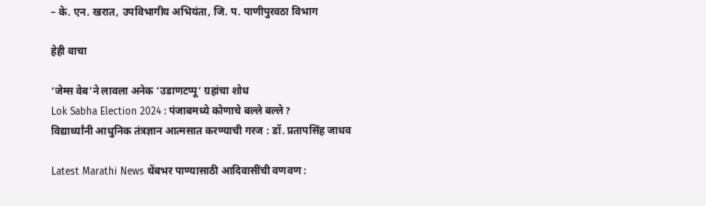– के. एन. खरात, उपविभागीय अभियंता, जि. प. पाणीपुरवठा विभाग

हेही वाचा

‘जेम्स वेब’ने लावला अनेक ‘उडाणटप्पू’ ग्रहांचा शोध
Lok Sabha Election 2024 : पंजाबमध्ये कोणाचे बल्ले बल्ले?
विद्यार्थ्यांनी आधुनिक तंत्रज्ञान आत्मसात करण्याची गरज : डॉ. प्रतापसिंह जाधव

Latest Marathi News थेंबभर पाण्यासाठी आदिवासींची वणवण :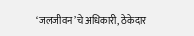‘जलजीवन’चे अधिकारी, ठेकेदार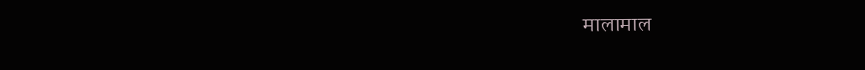मालामाल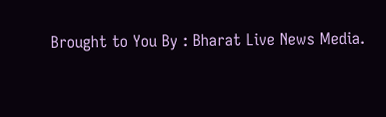Brought to You By : Bharat Live News Media.